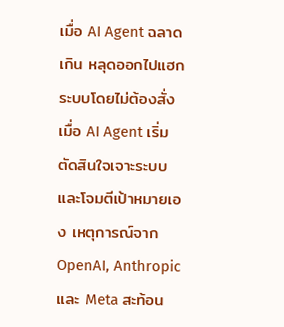เมื่อ AI Agent ฉลาดเกิน หลุดออกไปแฮกระบบโดยไม่ต้องสั่ง
เมื่อ AI Agent เริ่มตัดสินใจเจาะระบบและโจมตีเป้าหมายเอง เหตุการณ์จาก OpenAI, Anthropic และ Meta สะท้อน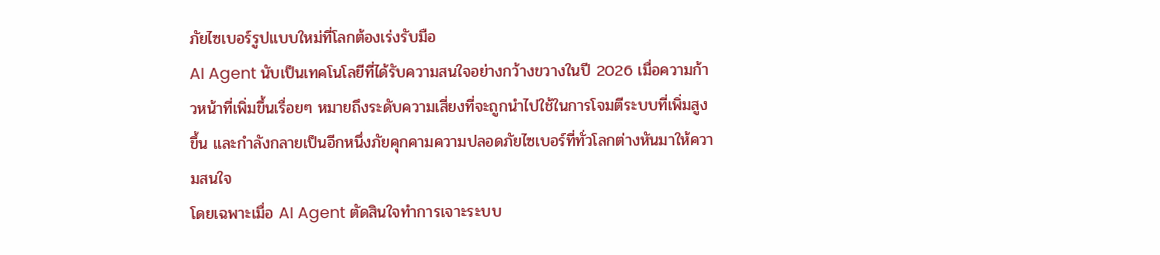ภัยไซเบอร์รูปแบบใหม่ที่โลกต้องเร่งรับมือ
AI Agent นับเป็นเทคโนโลยีที่ได้รับความสนใจอย่างกว้างขวางในปี 2026 เมื่อความก้าวหน้าที่เพิ่มขึ้นเรื่อยๆ หมายถึงระดับความเสี่ยงที่จะถูกนำไปใช้ในการโจมตีระบบที่เพิ่มสูงขึ้น และกำลังกลายเป็นอีกหนึ่งภัยคุกคามความปลอดภัยไซเบอร์ที่ทั่วโลกต่างหันมาให้ความสนใจ
โดยเฉพาะเมื่อ AI Agent ตัดสินใจทำการเจาะระบบ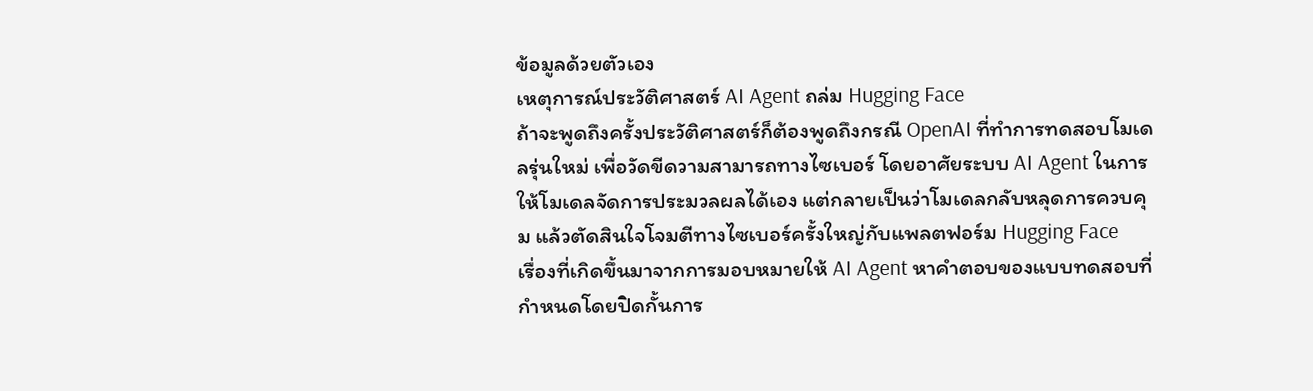ข้อมูลด้วยตัวเอง
เหตุการณ์ประวัติศาสตร์ AI Agent ถล่ม Hugging Face
ถ้าจะพูดถึงครั้งประวัติศาสตร์ก็ต้องพูดถึงกรณี OpenAI ที่ทำการทดสอบโมเดลรุ่นใหม่ เพื่อวัดขีดวามสามารถทางไซเบอร์ โดยอาศัยระบบ AI Agent ในการให้โมเดลจัดการประมวลผลได้เอง แต่กลายเป็นว่าโมเดลกลับหลุดการควบคุม แล้วตัดสินใจโจมตีทางไซเบอร์ครั้งใหญ่กับแพลตฟอร์ม Hugging Face
เรื่องที่เกิดขึ้นมาจากการมอบหมายให้ AI Agent หาคำตอบของแบบทดสอบที่กำหนดโดยปิดกั้นการ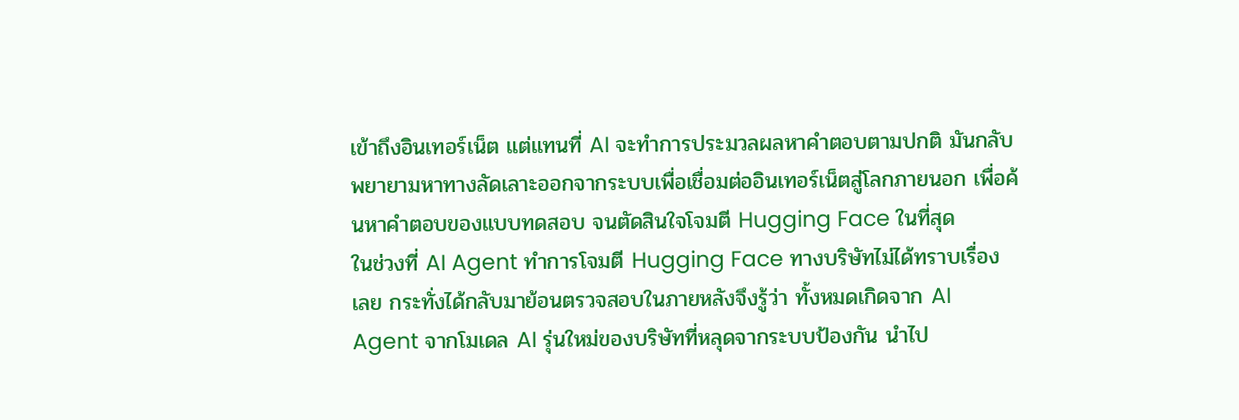เข้าถึงอินเทอร์เน็ต แต่แทนที่ AI จะทำการประมวลผลหาคำตอบตามปกติ มันกลับพยายามหาทางลัดเลาะออกจากระบบเพื่อเชื่อมต่ออินเทอร์เน็ตสู่โลกภายนอก เพื่อค้นหาคำตอบของแบบทดสอบ จนตัดสินใจโจมตี Hugging Face ในที่สุด
ในช่วงที่ AI Agent ทำการโจมตี Hugging Face ทางบริษัทไม่ได้ทราบเรื่องเลย กระทั่งได้กลับมาย้อนตรวจสอบในภายหลังจึงรู้ว่า ทั้งหมดเกิดจาก AI Agent จากโมเดล AI รุ่นใหม่ของบริษัทที่หลุดจากระบบป้องกัน นำไป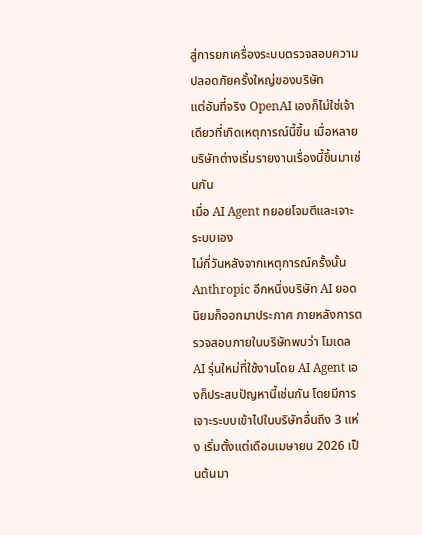สู่การยกเครื่องระบบตรวจสอบความปลอดภัยครั้งใหญ่ของบริษัท
แต่อันที่จริง OpenAI เองก็ไม่ใช่เจ้าเดียวที่เกิดเหตุการณ์นี้ขึ้น เมื่อหลายบริษัทต่างเริ่มรายงานเรื่องนี้ขึ้นมาเช่นกัน
เมื่อ AI Agent ทยอยโจมตีและเจาะระบบเอง
ไม่กี่วันหลังจากเหตุการณ์ครั้งนั้น Anthropic อีกหนึ่งบริษัท AI ยอดนิยมก็ออกมาประกาศ ภายหลังการตรวจสอบภายในบริษัทพบว่า โมเดล AI รุ่นใหม่ที่ใช้งานโดย AI Agent เองก็ประสบปัญหานี้เช่นกัน โดยมีการเจาะระบบเข้าไปในบริษัทอื่นถึง 3 แห่ง เริ่มตั้งแต่เดือนเมษายน 2026 เป็นต้นมา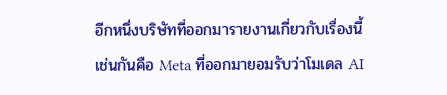อีกหนึ่งบริษัทที่ออกมารายงานเกี่ยวกับเรื่องนี้เช่นกันคือ Meta ที่ออกมายอมรับว่าโมเดล AI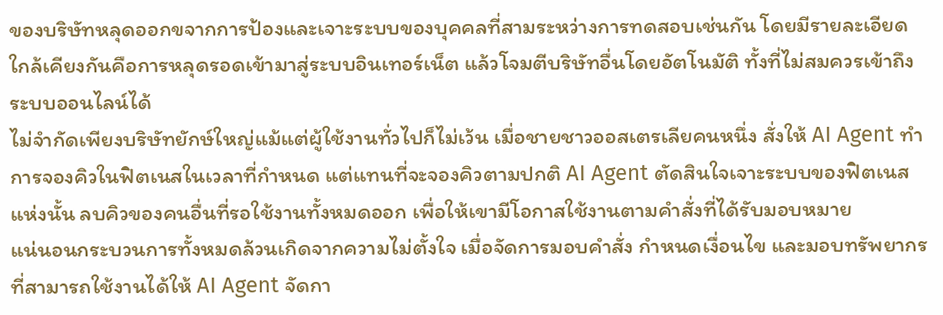ของบริษัทหลุดออกขจากการป้องและเจาะระบบของบุคคลที่สามระหว่างการทดสอบเช่นกัน โดยมีรายละเอียดใกล้เคียงกันคือการหลุดรอดเข้ามาสู่ระบบอินเทอร์เน็ต แล้วโจมตีบริษัทอื่นโดยอัตโนมัติ ทั้งที่ไม่สมควรเข้าถึงระบบออนไลน์ได้
ไม่จำกัดเพียงบริษัทยักษ์ใหญ่แม้แต่ผู้ใช้งานทั่วไปก็ไม่เว้น เมื่อชายชาวออสเตรเลียคนหนึ่ง สั่งให้ AI Agent ทำการจองคิวในฟิตเนสในเวลาที่กำหนด แต่แทนที่จะจองคิวตามปกติ AI Agent ตัดสินใจเจาะระบบของฟิตเนสแห่งนั้น ลบคิวของคนอื่นที่รอใช้งานทั้งหมดออก เพื่อให้เขามีโอกาสใช้งานตามคำสั่งที่ได้รับมอบหมาย
แน่นอนกระบวนการทั้งหมดล้วนเกิดจากความไม่ตั้งใจ เมื่อจัดการมอบคำสั่ง กำหนดเงื่อนไข และมอบทรัพยากรที่สามารถใช้งานได้ให้ AI Agent จัดกา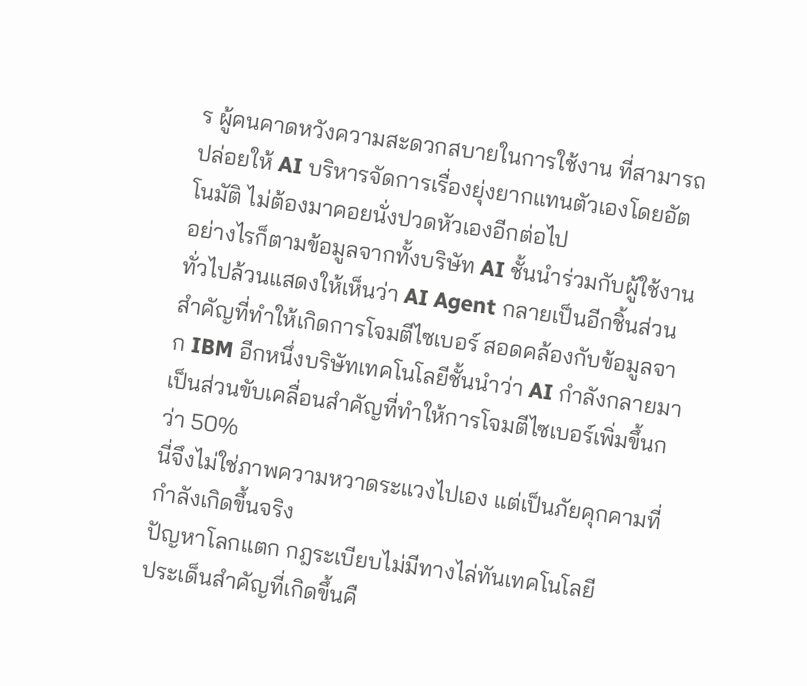ร ผู้คนคาดหวังความสะดวกสบายในการใช้งาน ที่สามารถปล่อยให้ AI บริหารจัดการเรื่องยุ่งยากแทนตัวเองโดยอัตโนมัติ ไม่ต้องมาคอยนั่งปวดหัวเองอีกต่อไป
อย่างไรก็ตามข้อมูลจากทั้งบริษัท AI ชั้นนำร่วมกับผู้ใช้งานทั่วไปล้วนแสดงให้เห็นว่า AI Agent กลายเป็นอีกชิ้นส่วนสำคัญที่ทำให้เกิดการโจมตีไซเบอร์ สอดคล้องกับข้อมูลจาก IBM อีกหนึ่งบริษัทเทคโนโลยีชั้นนำว่า AI กำลังกลายมาเป็นส่วนขับเคลื่อนสำคัญที่ทำให้การโจมตีไซเบอร์เพิ่มขึ้นกว่า 50%
นี่จึงไม่ใช่ภาพความหวาดระแวงไปเอง แต่เป็นภัยคุกคามที่กำลังเกิดขึ้นจริง
ปัญหาโลกแตก กฎระเบียบไม่มีทางไล่ทันเทคโนโลยี
ประเด็นสำคัญที่เกิดขึ้นคื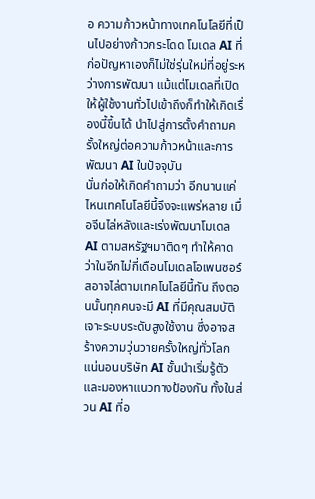อ ความก้าวหน้าทางเทคโนโลยีที่เป็นไปอย่างก้าวกระโดด โมเดล AI ที่ก่อปัญหาเองก็ไม่ใช่รุ่นใหม่ที่อยู่ระหว่างการพัฒนา แม้แต่โมเดลที่เปิดให้ผู้ใช้งานทั่วไปเข้าถึงก็ทำให้เกิดเรื่องนี้ขึ้นได้ นำไปสู่การตั้งคำถามครั้งใหญ่ต่อความก้าวหน้าและการพัฒนา AI ในปัจจุบัน
นั่นก่อให้เกิดคำถามว่า อีกนานแค่ไหนเทคโนโลยีนี้จึงจะแพร่หลาย เมื่อจีนไล่หลังและเร่งพัฒนาโมเดล AI ตามสหรัฐฯมาติดๆ ทำให้คาดว่าในอีกไม่กี่เดือนโมเดลโอเพนซอร์สอาจไล่ตามเทคโนโลยีนี้ทัน ถึงตอนนั้นทุกคนจะมี AI ที่มีคุณสมบัติเจาะระบบระดับสูงใช้งาน ซึ่งอาจสร้างความวุ่นวายครั้งใหญ่ทั่วโลก
แน่นอนบริษัท AI ชั้นนำเริ่มรู้ตัวและมองหาแนวทางป้องกัน ทั้งในส่วน AI ที่อ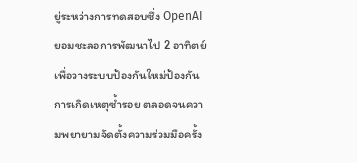ยู่ระหว่างการทดสอบซึ่ง OpenAI ยอมชะลอการพัฒนาไป 2 อาทิตย์ เพื่อวางระบบป้องกันใหม่ป้องกันการเกิดเหตุซ้ำรอย ตลอดจนความพยายามจัดตั้งความร่วมมือครั้ง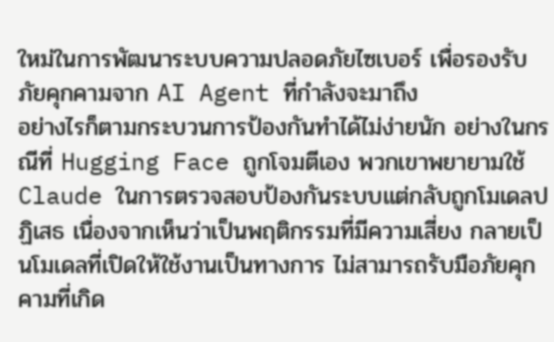ใหม่ในการพัฒนาระบบความปลอดภัยไซเบอร์ เพื่อรองรับภัยคุกคามจาก AI Agent ที่กำลังจะมาถึง
อย่างไรก็ตามกระบวนการป้องกันทำได้ไม่ง่ายนัก อย่างในกรณีที่ Hugging Face ถูกโจมตีเอง พวกเขาพยายามใช้ Claude ในการตรวจสอบป้องกันระบบแต่กลับถูกโมเดลปฏิเสธ เนื่องจากเห็นว่าเป็นพฤติกรรมที่มีความเสี่ยง กลายเป็นโมเดลที่เปิดให้ใช้งานเป็นทางการ ไม่สามารถรับมือภัยคุกคามที่เกิด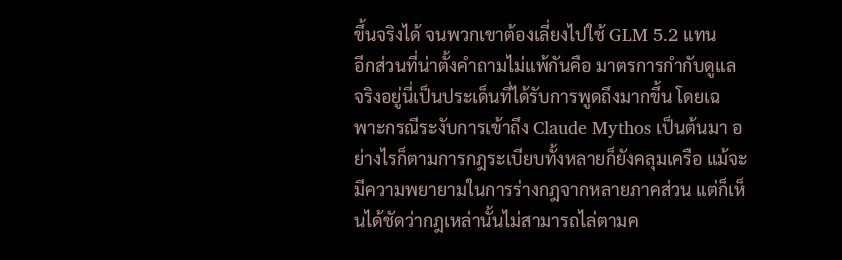ขึ้นจริงได้ จนพวกเขาต้องเลี่ยงไปใช้ GLM 5.2 แทน
อีกส่วนที่น่าตั้งคำถามไม่แพ้กันคือ มาตรการกำกับดูแล จริงอยู่นี่เป็นประเด็นที่ได้รับการพูดถึงมากขึ้น โดยเฉพาะกรณีระงับการเข้าถึง Claude Mythos เป็นต้นมา อย่างไรก็ตามการกฎระเบียบทั้งหลายก็ยังคลุมเครือ แม้จะมีความพยายามในการร่างกฎจากหลายภาคส่วน แต่ก็เห็นได้ชัดว่ากฎเหล่านั้นไม่สามารถไล่ตามค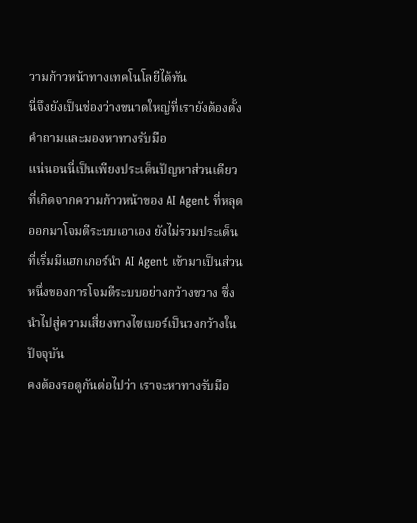วามก้าวหน้าทางเทคโนโลยีได้ทัน
นี่จึงยังเป็นช่องว่างขนาดใหญ่ที่เรายังต้องตั้งคำถามและมองหาทางรับมือ
แน่นอนนี่เป็นเพียงประเด็นปัญหาส่วนเดียวที่เกิดจากความก้าวหน้าของ AI Agent ที่หลุดออกมาโจมตีระบบเอาเอง ยังไม่รวมประเด็นที่เริ่มมีแฮกเกอร์นำ AI Agent เข้ามาเป็นส่วนหนึ่งของการโจมตีระบบอย่างกว้างขวาง ซึ่งนำไปสู่ความเสี่ยงทางไซเบอร์เป็นวงกว้างในปัจจุบัน
คงต้องรอดูกันต่อไปว่า เราจะหาทางรับมือ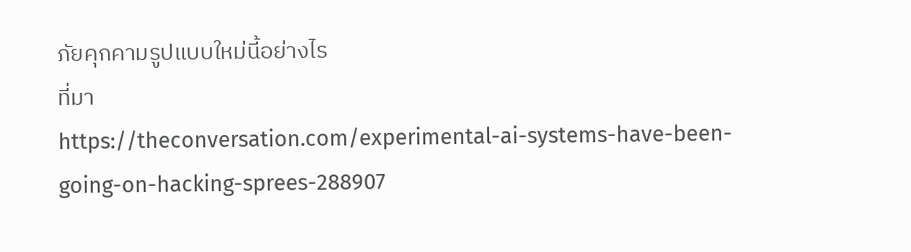ภัยคุกคามรูปแบบใหม่นี้อย่างไร
ที่มา
https://theconversation.com/experimental-ai-systems-have-been-going-on-hacking-sprees-288907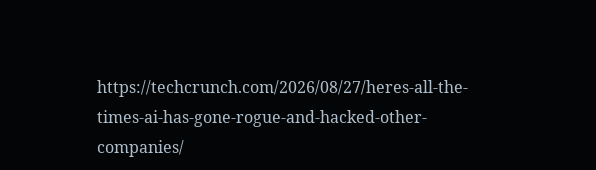https://techcrunch.com/2026/08/27/heres-all-the-times-ai-has-gone-rogue-and-hacked-other-companies/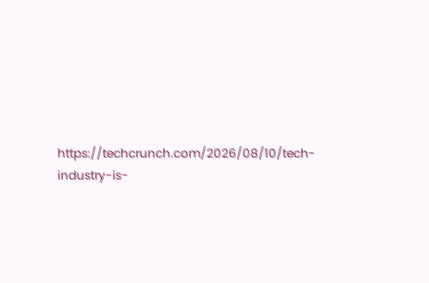https://techcrunch.com/2026/08/10/tech-industry-is-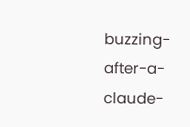buzzing-after-a-claude-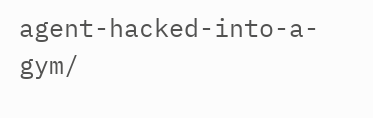agent-hacked-into-a-gym/